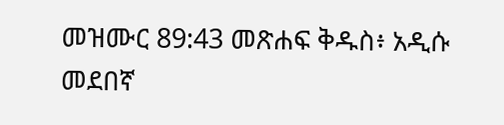መዝሙር 89:43 መጽሐፍ ቅዱስ፥ አዲሱ መደበኛ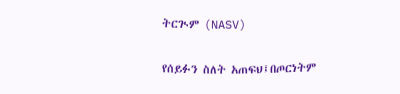ትርጒም (NASV)

የሰይፉን ስለት አጠፍህ፤በጦርነትም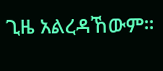ጊዜ አልረዳኸውም።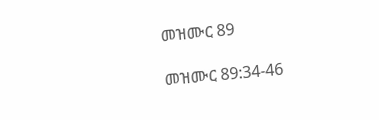መዝሙር 89

መዝሙር 89:34-46